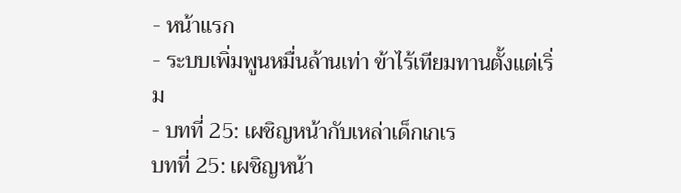- หน้าแรก
- ระบบเพิ่มพูนหมื่นล้านเท่า ข้าไร้เทียมทานตั้งแต่เริ่ม
- บทที่ 25: เผชิญหน้ากับเหล่าเด็กเกเร
บทที่ 25: เผชิญหน้า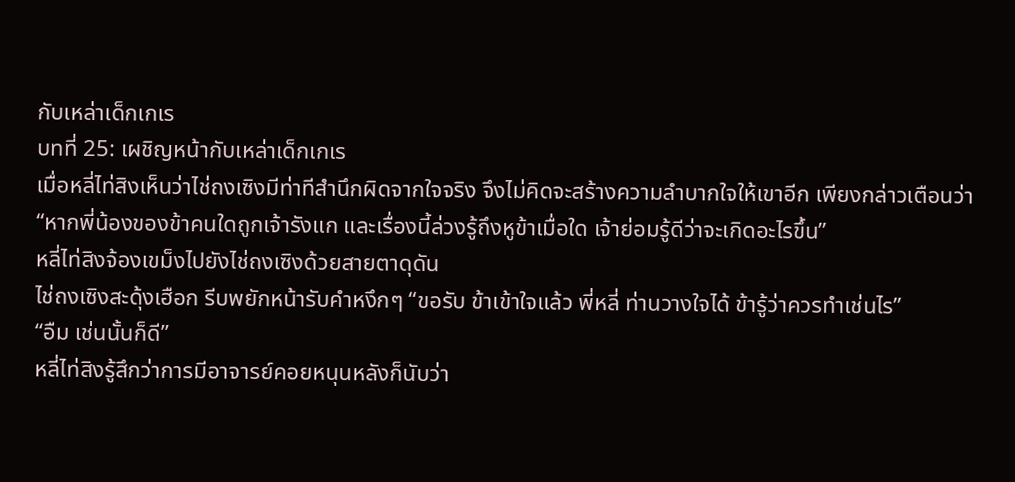กับเหล่าเด็กเกเร
บทที่ 25: เผชิญหน้ากับเหล่าเด็กเกเร
เมื่อหลี่ไท่สิงเห็นว่าไช่ถงเซิงมีท่าทีสำนึกผิดจากใจจริง จึงไม่คิดจะสร้างความลำบากใจให้เขาอีก เพียงกล่าวเตือนว่า “หากพี่น้องของข้าคนใดถูกเจ้ารังแก และเรื่องนี้ล่วงรู้ถึงหูข้าเมื่อใด เจ้าย่อมรู้ดีว่าจะเกิดอะไรขึ้น”
หลี่ไท่สิงจ้องเขม็งไปยังไช่ถงเซิงด้วยสายตาดุดัน
ไช่ถงเซิงสะดุ้งเฮือก รีบพยักหน้ารับคำหงึกๆ “ขอรับ ข้าเข้าใจแล้ว พี่หลี่ ท่านวางใจได้ ข้ารู้ว่าควรทำเช่นไร”
“อืม เช่นนั้นก็ดี”
หลี่ไท่สิงรู้สึกว่าการมีอาจารย์คอยหนุนหลังก็นับว่า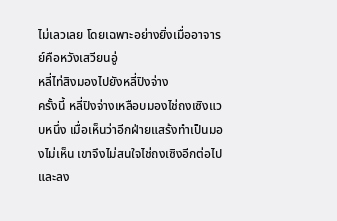ไม่เลวเลย โดยเฉพาะอย่างยิ่งเมื่ออาจารย์คือหวังเสวียนอู่
หลี่ไท่สิงมองไปยังหลี่ปิงจ่าง
ครั้งนี้ หลี่ปิงจ่างเหลือบมองไช่ถงเซิงแวบหนึ่ง เมื่อเห็นว่าอีกฝ่ายแสร้งทำเป็นมองไม่เห็น เขาจึงไม่สนใจไช่ถงเซิงอีกต่อไป และลง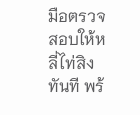มือตรวจสอบให้หลี่ไท่สิงทันที พร้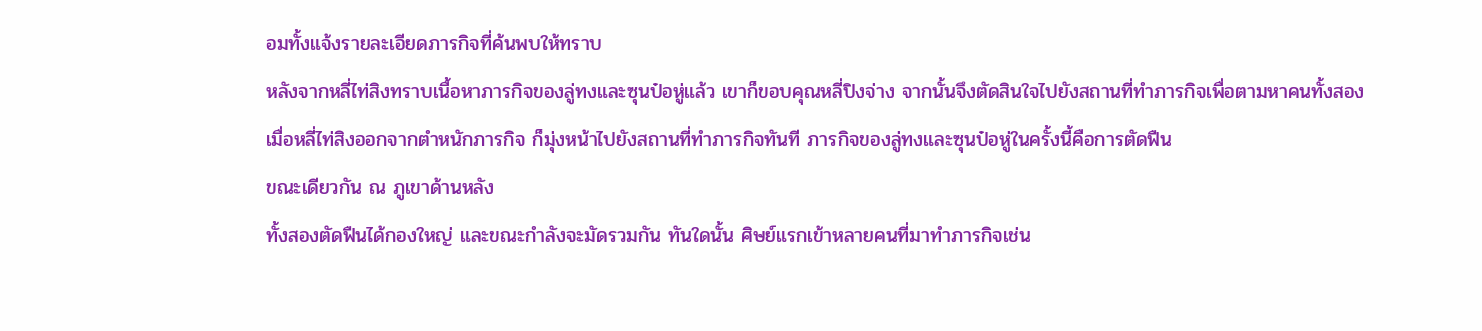อมทั้งแจ้งรายละเอียดภารกิจที่ค้นพบให้ทราบ
หลังจากหลี่ไท่สิงทราบเนื้อหาภารกิจของลู่ทงและซุนป๋อหู่แล้ว เขาก็ขอบคุณหลี่ปิงจ่าง จากนั้นจึงตัดสินใจไปยังสถานที่ทำภารกิจเพื่อตามหาคนทั้งสอง
เมื่อหลี่ไท่สิงออกจากตำหนักภารกิจ ก็มุ่งหน้าไปยังสถานที่ทำภารกิจทันที ภารกิจของลู่ทงและซุนป๋อหู่ในครั้งนี้คือการตัดฟืน
ขณะเดียวกัน ณ ภูเขาด้านหลัง
ทั้งสองตัดฟืนได้กองใหญ่ และขณะกำลังจะมัดรวมกัน ทันใดนั้น ศิษย์แรกเข้าหลายคนที่มาทำภารกิจเช่น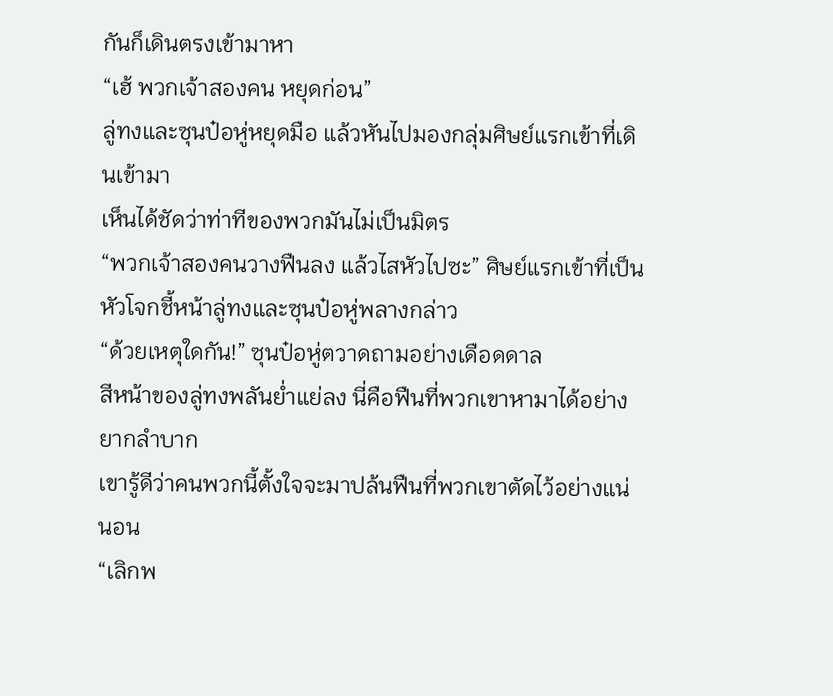กันก็เดินตรงเข้ามาหา
“เฮ้ พวกเจ้าสองคน หยุดก่อน”
ลู่ทงและซุนป๋อหู่หยุดมือ แล้วหันไปมองกลุ่มศิษย์แรกเข้าที่เดินเข้ามา
เห็นได้ชัดว่าท่าทีของพวกมันไม่เป็นมิตร
“พวกเจ้าสองคนวางฟืนลง แล้วไสหัวไปซะ” ศิษย์แรกเข้าที่เป็นหัวโจกชี้หน้าลู่ทงและซุนป๋อหู่พลางกล่าว
“ด้วยเหตุใดกัน!” ซุนป๋อหู่ตวาดถามอย่างเดือดดาล
สีหน้าของลู่ทงพลันย่ำแย่ลง นี่คือฟืนที่พวกเขาหามาได้อย่างยากลำบาก
เขารู้ดีว่าคนพวกนี้ตั้งใจจะมาปล้นฟืนที่พวกเขาตัดไว้อย่างแน่นอน
“เลิกพ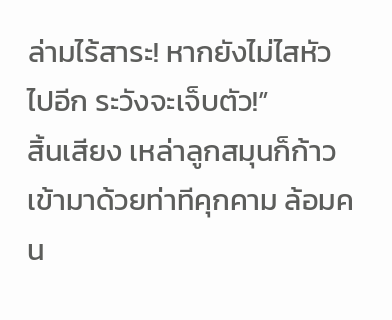ล่ามไร้สาระ! หากยังไม่ไสหัวไปอีก ระวังจะเจ็บตัว!”
สิ้นเสียง เหล่าลูกสมุนก็ก้าวเข้ามาด้วยท่าทีคุกคาม ล้อมคน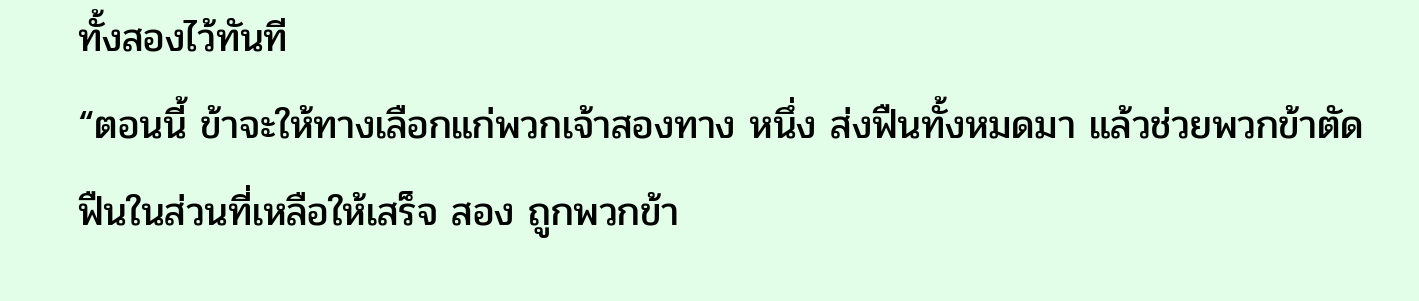ทั้งสองไว้ทันที
“ตอนนี้ ข้าจะให้ทางเลือกแก่พวกเจ้าสองทาง หนึ่ง ส่งฟืนทั้งหมดมา แล้วช่วยพวกข้าตัดฟืนในส่วนที่เหลือให้เสร็จ สอง ถูกพวกข้า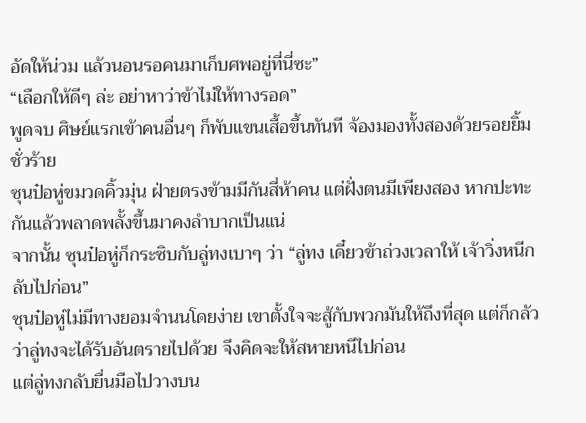อัดให้น่วม แล้วนอนรอคนมาเก็บศพอยู่ที่นี่ซะ”
“เลือกให้ดีๆ ล่ะ อย่าหาว่าข้าไม่ให้ทางรอด”
พูดจบ ศิษย์แรกเข้าคนอื่นๆ ก็พับแขนเสื้อขึ้นทันที จ้องมองทั้งสองด้วยรอยยิ้มชั่วร้าย
ซุนป๋อหู่ขมวดคิ้วมุ่น ฝ่ายตรงข้ามมีกันสี่ห้าคน แต่ฝั่งตนมีเพียงสอง หากปะทะกันแล้วพลาดพลั้งขึ้นมาคงลำบากเป็นแน่
จากนั้น ซุนป๋อหู่ก็กระซิบกับลู่ทงเบาๆ ว่า “ลู่ทง เดี๋ยวข้าถ่วงเวลาให้ เจ้าวิ่งหนีกลับไปก่อน”
ซุนป๋อหู่ไม่มีทางยอมจำนนโดยง่าย เขาตั้งใจจะสู้กับพวกมันให้ถึงที่สุด แต่ก็กลัวว่าลู่ทงจะได้รับอันตรายไปด้วย จึงคิดจะให้สหายหนีไปก่อน
แต่ลู่ทงกลับยื่นมือไปวางบน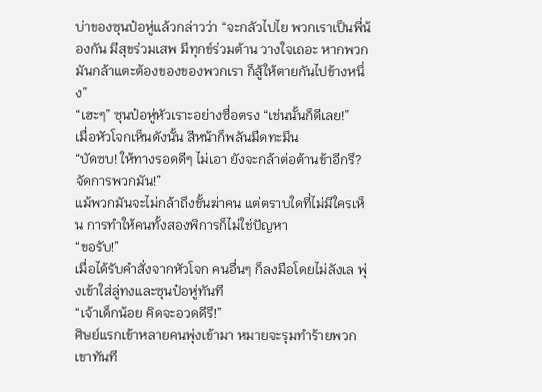บ่าของซุนป๋อหู่แล้วกล่าวว่า “จะกลัวไปไย พวกเราเป็นพี่น้องกัน มีสุขร่วมเสพ มีทุกข์ร่วมต้าน วางใจเถอะ หากพวกมันกล้าแตะต้องของของพวกเรา ก็สู้ให้ตายกันไปข้างหนึ่ง”
“เฮะๆ” ซุนป๋อหู่หัวเราะอย่างซื่อตรง “เช่นนั้นก็ดีเลย!”
เมื่อหัวโจกเห็นดังนั้น สีหน้าก็พลันมืดทะมึน
“บัดซบ! ให้ทางรอดดีๆ ไม่เอา ยังจะกล้าต่อต้านข้าอีกรึ? จัดการพวกมัน!”
แม้พวกมันจะไม่กล้าถึงขั้นฆ่าคน แต่ตราบใดที่ไม่มีใครเห็น การทำให้คนทั้งสองพิการก็ไม่ใช่ปัญหา
“ขอรับ!”
เมื่อได้รับคำสั่งจากหัวโจก คนอื่นๆ ก็ลงมือโดยไม่ลังเล พุ่งเข้าใส่ลู่ทงและซุนป๋อหู่ทันที
“เจ้าเด็กน้อย คิดจะอวดดีรึ!”
ศิษย์แรกเข้าหลายคนพุ่งเข้ามา หมายจะรุมทำร้ายพวกเขาทันที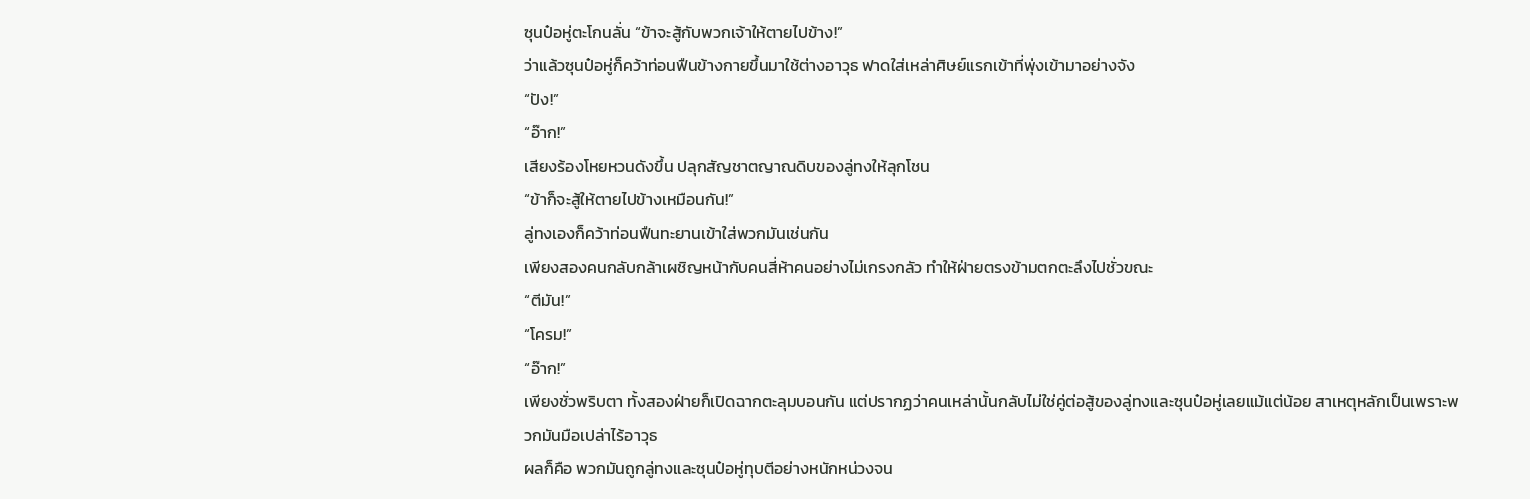ซุนป๋อหู่ตะโกนลั่น “ข้าจะสู้กับพวกเจ้าให้ตายไปข้าง!”
ว่าแล้วซุนป๋อหู่ก็คว้าท่อนฟืนข้างกายขึ้นมาใช้ต่างอาวุธ ฟาดใส่เหล่าศิษย์แรกเข้าที่พุ่งเข้ามาอย่างจัง
“ปัง!”
“อ๊าก!”
เสียงร้องโหยหวนดังขึ้น ปลุกสัญชาตญาณดิบของลู่ทงให้ลุกโชน
“ข้าก็จะสู้ให้ตายไปข้างเหมือนกัน!”
ลู่ทงเองก็คว้าท่อนฟืนทะยานเข้าใส่พวกมันเช่นกัน
เพียงสองคนกลับกล้าเผชิญหน้ากับคนสี่ห้าคนอย่างไม่เกรงกลัว ทำให้ฝ่ายตรงข้ามตกตะลึงไปชั่วขณะ
“ตีมัน!”
“โครม!”
“อ๊าก!”
เพียงชั่วพริบตา ทั้งสองฝ่ายก็เปิดฉากตะลุมบอนกัน แต่ปรากฏว่าคนเหล่านั้นกลับไม่ใช่คู่ต่อสู้ของลู่ทงและซุนป๋อหู่เลยแม้แต่น้อย สาเหตุหลักเป็นเพราะพวกมันมือเปล่าไร้อาวุธ
ผลก็คือ พวกมันถูกลู่ทงและซุนป๋อหู่ทุบตีอย่างหนักหน่วงจน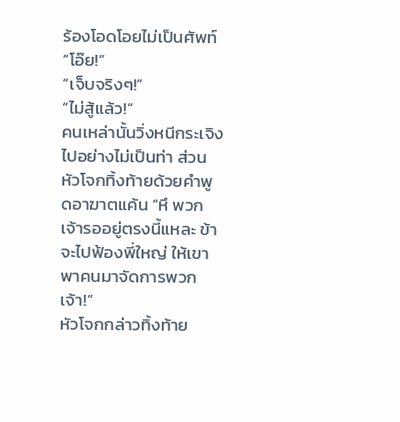ร้องโอดโอยไม่เป็นศัพท์
“โอ๊ย!”
“เจ็บจริงๆ!”
“ไม่สู้แล้ว!”
คนเหล่านั้นวิ่งหนีกระเจิงไปอย่างไม่เป็นท่า ส่วนหัวโจกทิ้งท้ายด้วยคำพูดอาฆาตแค้น “หึ พวกเจ้ารออยู่ตรงนี้แหละ ข้าจะไปฟ้องพี่ใหญ่ ให้เขาพาคนมาจัดการพวกเจ้า!”
หัวโจกกล่าวทิ้งท้าย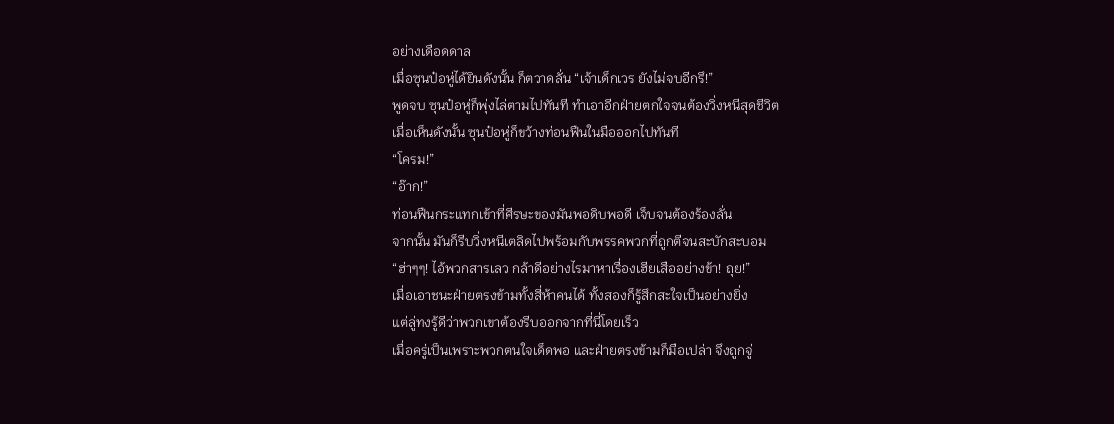อย่างเดือดดาล
เมื่อซุนป๋อหู่ได้ยินดังนั้น ก็ตวาดลั่น “เจ้าเด็กเวร ยังไม่จบอีกรึ!”
พูดจบ ซุนป๋อหู่ก็พุ่งไล่ตามไปทันที ทำเอาอีกฝ่ายตกใจจนต้องวิ่งหนีสุดชีวิต
เมื่อเห็นดังนั้น ซุนป๋อหู่ก็ขว้างท่อนฟืนในมือออกไปทันที
“โครม!”
“อ๊าก!”
ท่อนฟืนกระแทกเข้าที่ศีรษะของมันพอดิบพอดี เจ็บจนต้องร้องลั่น
จากนั้น มันก็รีบวิ่งหนีเตลิดไปพร้อมกับพรรคพวกที่ถูกตีจนสะบักสะบอม
“ฮ่าๆๆ! ไอ้พวกสารเลว กล้าดีอย่างไรมาหาเรื่องเฮียเสืออย่างข้า! ถุย!”
เมื่อเอาชนะฝ่ายตรงข้ามทั้งสี่ห้าคนได้ ทั้งสองก็รู้สึกสะใจเป็นอย่างยิ่ง
แต่ลู่ทงรู้ดีว่าพวกเขาต้องรีบออกจากที่นี่โดยเร็ว
เมื่อครู่เป็นเพราะพวกตนใจเด็ดพอ และฝ่ายตรงข้ามก็มือเปล่า จึงถูกจู่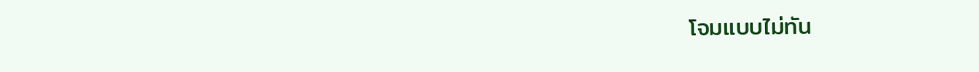โจมแบบไม่ทัน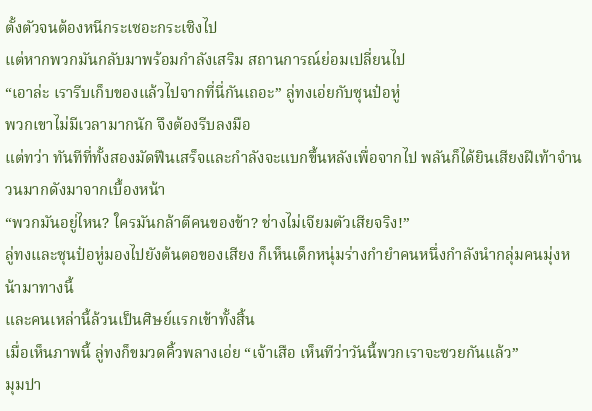ตั้งตัวจนต้องหนีกระเซอะกระเซิงไป
แต่หากพวกมันกลับมาพร้อมกำลังเสริม สถานการณ์ย่อมเปลี่ยนไป
“เอาล่ะ เรารีบเก็บของแล้วไปจากที่นี่กันเถอะ” ลู่ทงเอ่ยกับซุนป๋อหู่
พวกเขาไม่มีเวลามากนัก จึงต้องรีบลงมือ
แต่ทว่า ทันทีที่ทั้งสองมัดฟืนเสร็จและกำลังจะแบกขึ้นหลังเพื่อจากไป พลันก็ได้ยินเสียงฝีเท้าจำนวนมากดังมาจากเบื้องหน้า
“พวกมันอยู่ไหน? ใครมันกล้าตีคนของข้า? ช่างไม่เจียมตัวเสียจริง!”
ลู่ทงและซุนป๋อหู่มองไปยังต้นตอของเสียง ก็เห็นเด็กหนุ่มร่างกำยำคนหนึ่งกำลังนำกลุ่มคนมุ่งหน้ามาทางนี้
และคนเหล่านี้ล้วนเป็นศิษย์แรกเข้าทั้งสิ้น
เมื่อเห็นภาพนี้ ลู่ทงก็ขมวดคิ้วพลางเอ่ย “เจ้าเสือ เห็นทีว่าวันนี้พวกเราจะซวยกันแล้ว”
มุมปา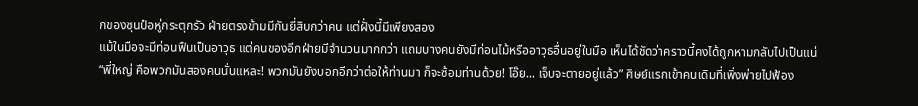กของซุนป๋อหู่กระตุกรัว ฝ่ายตรงข้ามมีกันยี่สิบกว่าคน แต่ฝั่งนี้มีเพียงสอง
แม้ในมือจะมีท่อนฟืนเป็นอาวุธ แต่คนของอีกฝ่ายมีจำนวนมากกว่า แถมบางคนยังมีท่อนไม้หรืออาวุธอื่นอยู่ในมือ เห็นได้ชัดว่าคราวนี้คงได้ถูกหามกลับไปเป็นแน่
“พี่ใหญ่ คือพวกมันสองคนนั่นแหละ! พวกมันยังบอกอีกว่าต่อให้ท่านมา ก็จะซ้อมท่านด้วย! โอ๊ย... เจ็บจะตายอยู่แล้ว” ศิษย์แรกเข้าคนเดิมที่เพิ่งพ่ายไปฟ้อง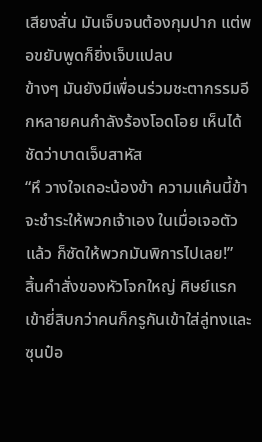เสียงสั่น มันเจ็บจนต้องกุมปาก แต่พอขยับพูดก็ยิ่งเจ็บแปลบ
ข้างๆ มันยังมีเพื่อนร่วมชะตากรรมอีกหลายคนกำลังร้องโอดโอย เห็นได้ชัดว่าบาดเจ็บสาหัส
“หึ วางใจเถอะน้องข้า ความแค้นนี้ข้าจะชำระให้พวกเจ้าเอง ในเมื่อเจอตัวแล้ว ก็ซัดให้พวกมันพิการไปเลย!”
สิ้นคำสั่งของหัวโจกใหญ่ ศิษย์แรกเข้ายี่สิบกว่าคนก็กรูกันเข้าใส่ลู่ทงและซุนป๋อ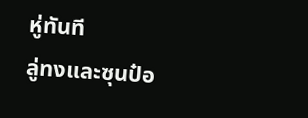หู่ทันที
ลู่ทงและซุนป๋อ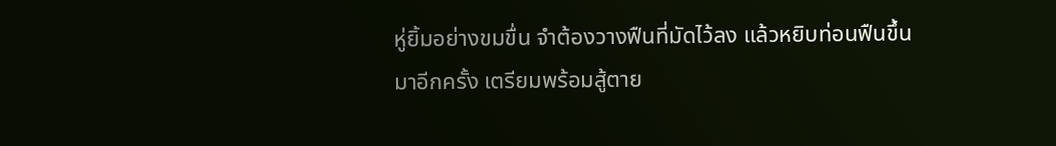หู่ยิ้มอย่างขมขื่น จำต้องวางฟืนที่มัดไว้ลง แล้วหยิบท่อนฟืนขึ้นมาอีกครั้ง เตรียมพร้อมสู้ตาย